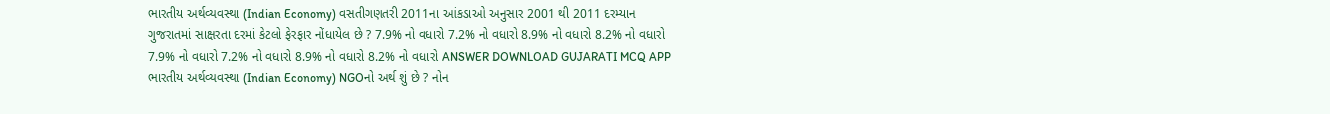ભારતીય અર્થવ્યવસ્થા (Indian Economy) વસતીગણતરી 2011ના આંકડાઓ અનુસાર 2001 થી 2011 દરમ્યાન ગુજરાતમાં સાક્ષરતા દરમાં કેટલો ફેરફાર નોંધાયેલ છે ? 7.9% નો વધારો 7.2% નો વધારો 8.9% નો વધારો 8.2% નો વધારો 7.9% નો વધારો 7.2% નો વધારો 8.9% નો વધારો 8.2% નો વધારો ANSWER DOWNLOAD GUJARATI MCQ APP
ભારતીય અર્થવ્યવસ્થા (Indian Economy) NGOનો અર્થ શું છે ? નોન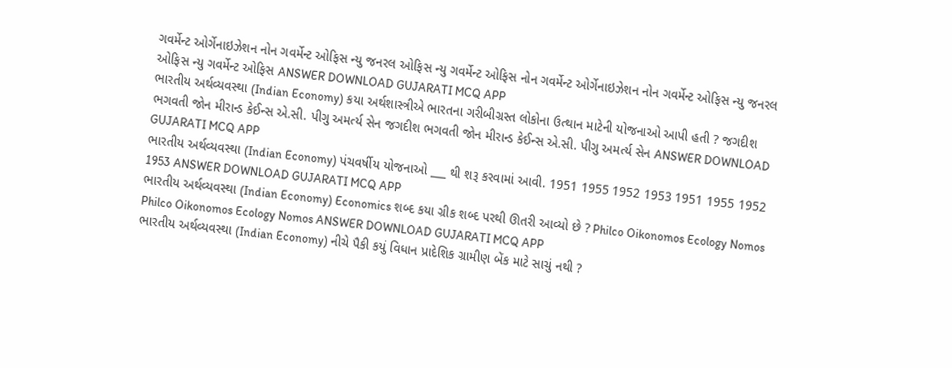ગવર્મેન્ટ ઓર્ગેનાઇઝેશન નોન ગવર્મેન્ટ ઓફિસ ન્યુ જનરલ ઓફિસ ન્યુ ગવર્મેન્ટ ઓફિસ નોન ગવર્મેન્ટ ઓર્ગેનાઇઝેશન નોન ગવર્મેન્ટ ઓફિસ ન્યુ જનરલ ઓફિસ ન્યુ ગવર્મેન્ટ ઓફિસ ANSWER DOWNLOAD GUJARATI MCQ APP
ભારતીય અર્થવ્યવસ્થા (Indian Economy) કયા અર્થશાસ્ત્રીએ ભારતના ગરીબીગ્રસ્ત લોકોના ઉત્થાન માટેની યોજનાઓ આપી હતી ? જગદીશ ભગવતી જોન મીરાન્ડ કેઈન્સ એ.સી. પીગુ અમર્ત્ય સેન જગદીશ ભગવતી જોન મીરાન્ડ કેઈન્સ એ.સી. પીગુ અમર્ત્ય સેન ANSWER DOWNLOAD GUJARATI MCQ APP
ભારતીય અર્થવ્યવસ્થા (Indian Economy) પંચવર્ષીય યોજનાઓ ___ થી શરૂ કરવામાં આવી. 1951 1955 1952 1953 1951 1955 1952 1953 ANSWER DOWNLOAD GUJARATI MCQ APP
ભારતીય અર્થવ્યવસ્થા (Indian Economy) Economics શબ્દ કયા ગ્રીક શબ્દ પરથી ઊતરી આવ્યો છે ? Philco Oikonomos Ecology Nomos Philco Oikonomos Ecology Nomos ANSWER DOWNLOAD GUJARATI MCQ APP
ભારતીય અર્થવ્યવસ્થા (Indian Economy) નીચે પૈકી કયું વિધાન પ્રાદેશિક ગ્રામીણ બેંક માટે સાચું નથી ?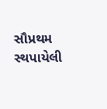સૌપ્રથમ સ્થપાયેલી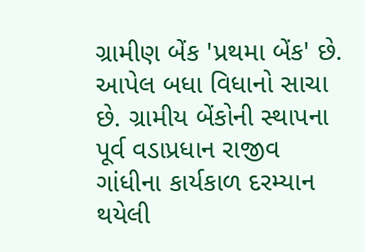ગ્રામીણ બેંક 'પ્રથમા બેંક' છે. આપેલ બધા વિધાનો સાચા છે. ગ્રામીય બેંકોની સ્થાપના પૂર્વ વડાપ્રધાન રાજીવ ગાંધીના કાર્યકાળ દરમ્યાન થયેલી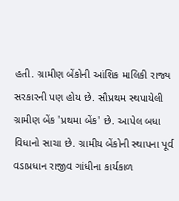હતી. ગ્રામીણ બેંકોની આંશિક માલિકી રાજ્ય સરકારની પણ હોય છે. સૌપ્રથમ સ્થપાયેલી ગ્રામીણ બેંક 'પ્રથમા બેંક' છે. આપેલ બધા વિધાનો સાચા છે. ગ્રામીય બેંકોની સ્થાપના પૂર્વ વડાપ્રધાન રાજીવ ગાંધીના કાર્યકાળ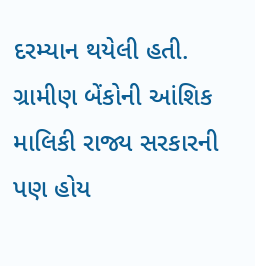દરમ્યાન થયેલી હતી. ગ્રામીણ બેંકોની આંશિક માલિકી રાજ્ય સરકારની પણ હોય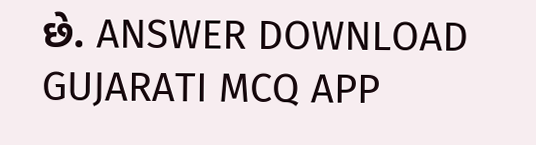છે. ANSWER DOWNLOAD GUJARATI MCQ APP